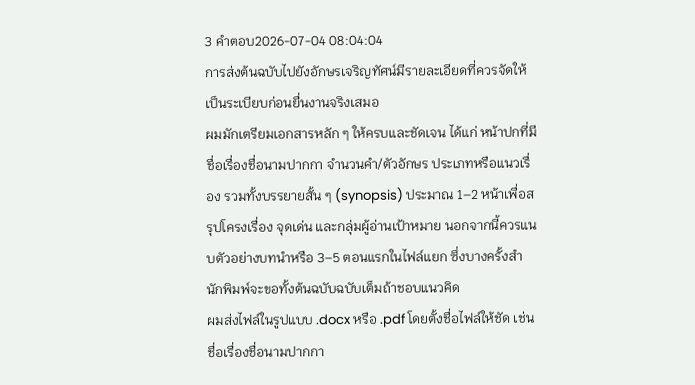3 คำตอบ2026-07-04 08:04:04
การส่งต้นฉบับไปยังอักษรเจริญทัศน์มีรายละเอียดที่ควรจัดให้เป็นระเบียบก่อนยื่นงานจริงเสมอ
ผมมักเตรียมเอกสารหลัก ๆ ให้ครบและชัดเจน ได้แก่ หน้าปกที่มีชื่อเรื่องชื่อนามปากกา จำนวนคำ/ตัวอักษร ประเภทหรือแนวเรื่อง รวมทั้งบรรยายสั้น ๆ (synopsis) ประมาณ 1–2 หน้าเพื่อสรุปโครงเรื่อง จุดเด่น และกลุ่มผู้อ่านเป้าหมาย นอกจากนี้ควรแนบตัวอย่างบทนำหรือ 3–5 ตอนแรกในไฟล์แยก ซึ่งบางครั้งสำนักพิมพ์จะขอทั้งต้นฉบับฉบับเต็มถ้าชอบแนวคิด
ผมส่งไฟล์ในรูปแบบ .docx หรือ .pdf โดยตั้งชื่อไฟล์ให้ชัด เช่น ชื่อเรื่องชื่อนามปากกา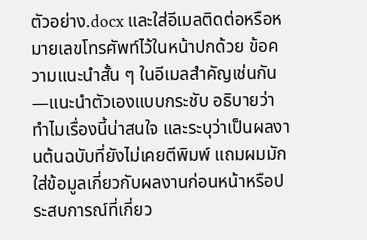ตัวอย่าง.docx และใส่อีเมลติดต่อหรือหมายเลขโทรศัพท์ไว้ในหน้าปกด้วย ข้อความแนะนำสั้น ๆ ในอีเมลสำคัญเช่นกัน—แนะนำตัวเองแบบกระชับ อธิบายว่าทำไมเรื่องนี้น่าสนใจ และระบุว่าเป็นผลงานต้นฉบับที่ยังไม่เคยตีพิมพ์ แถมผมมักใส่ข้อมูลเกี่ยวกับผลงานก่อนหน้าหรือประสบการณ์ที่เกี่ยว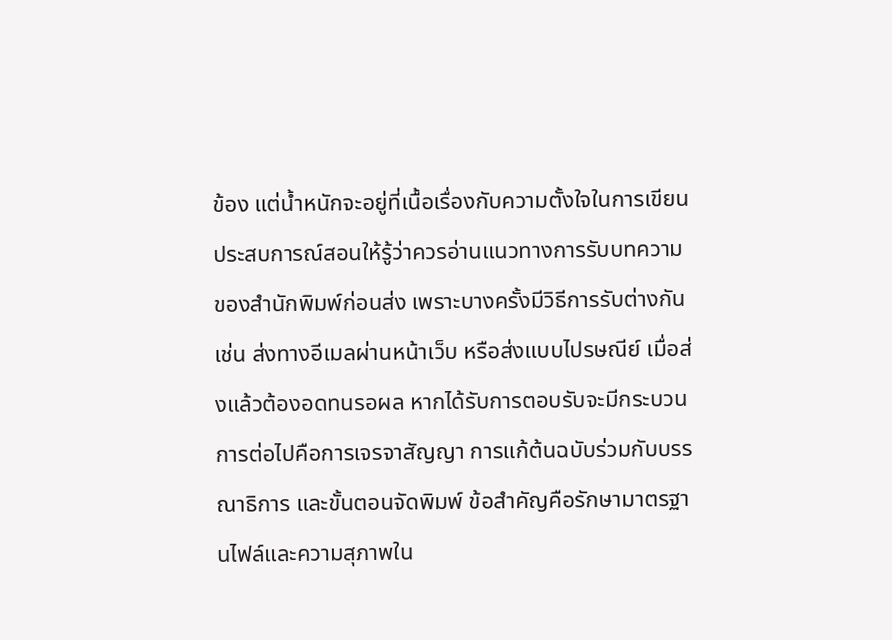ข้อง แต่น้ำหนักจะอยู่ที่เนื้อเรื่องกับความตั้งใจในการเขียน
ประสบการณ์สอนให้รู้ว่าควรอ่านแนวทางการรับบทความของสำนักพิมพ์ก่อนส่ง เพราะบางครั้งมีวิธีการรับต่างกัน เช่น ส่งทางอีเมลผ่านหน้าเว็บ หรือส่งแบบไปรษณีย์ เมื่อส่งแล้วต้องอดทนรอผล หากได้รับการตอบรับจะมีกระบวนการต่อไปคือการเจรจาสัญญา การแก้ต้นฉบับร่วมกับบรรณาธิการ และขั้นตอนจัดพิมพ์ ข้อสำคัญคือรักษามาตรฐานไฟล์และความสุภาพใน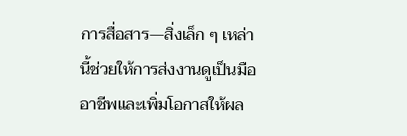การสื่อสาร—สิ่งเล็ก ๆ เหล่านี้ช่วยให้การส่งงานดูเป็นมืออาชีพและเพิ่มโอกาสให้ผล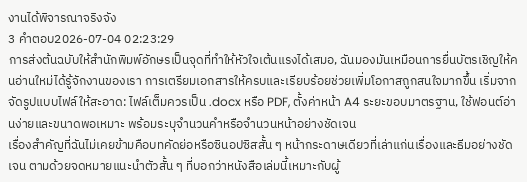งานได้พิจารณาจริงจัง
3 คำตอบ2026-07-04 02:23:29
การส่งต้นฉบับให้สำนักพิมพ์อักษรเป็นจุดที่ทำให้หัวใจเต้นแรงได้เสมอ, ฉันมองมันเหมือนการยื่นบัตรเชิญให้คนอ่านใหม่ได้รู้จักงานของเรา การเตรียมเอกสารให้ครบและเรียบร้อยช่วยเพิ่มโอกาสถูกสนใจมากขึ้น เริ่มจากจัดรูปแบบไฟล์ให้สะอาด: ไฟล์เต็มควรเป็น .docx หรือ PDF, ตั้งค่าหน้า A4 ระยะขอบมาตรฐาน, ใช้ฟอนต์อ่านง่ายและขนาดพอเหมาะ พร้อมระบุจำนวนคำหรือจำนวนหน้าอย่างชัดเจน
เรื่องสำคัญที่ฉันไม่เคยข้ามคือบทคัดย่อหรือซินอปซิสสั้น ๆ หน้ากระดาษเดียวที่เล่าแก่นเรื่องและธีมอย่างชัดเจน ตามด้วยจดหมายแนะนำตัวสั้น ๆ ที่บอกว่าหนังสือเล่มนี้เหมาะกับผู้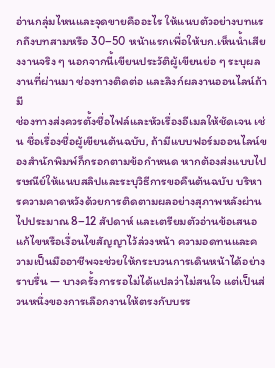อ่านกลุ่มไหนและจุดขายคืออะไร ให้แนบตัวอย่างบทแรกถึงบทสามหรือ 30–50 หน้าแรกเพื่อให้บก.เห็นน้ำเสียงงานจริง ๆ นอกจากนี้เขียนประวัติผู้เขียนย่อ ๆ ระบุผลงานที่ผ่านมา ช่องทางติดต่อ และลิงก์ผลงานออนไลน์ถ้ามี
ช่องทางส่งควรตั้งชื่อไฟล์และหัวเรื่องอีเมลให้ชัดเจน เช่น ชื่อเรื่องชื่อผู้เขียนต้นฉบับ, ถ้ามีแบบฟอร์มออนไลน์ของสำนักพิมพ์ก็กรอกตามข้อกำหนด หากต้องส่งแบบไปรษณีย์ให้แนบสลิปและระบุวิธีการขอคืนต้นฉบับ บริหารความคาดหวังด้วยการติดตามผลอย่างสุภาพหลังผ่านไปประมาณ 8–12 สัปดาห์ และเตรียมตัวอ่านข้อเสนอแก้ไขหรือเงื่อนไขสัญญาไว้ล่วงหน้า ความอดทนและความเป็นมืออาชีพจะช่วยให้กระบวนการเดินหน้าได้อย่างราบรื่น — บางครั้งการรอไม่ได้แปลว่าไม่สนใจ แต่เป็นส่วนหนึ่งของการเลือกงานให้ตรงกับบรร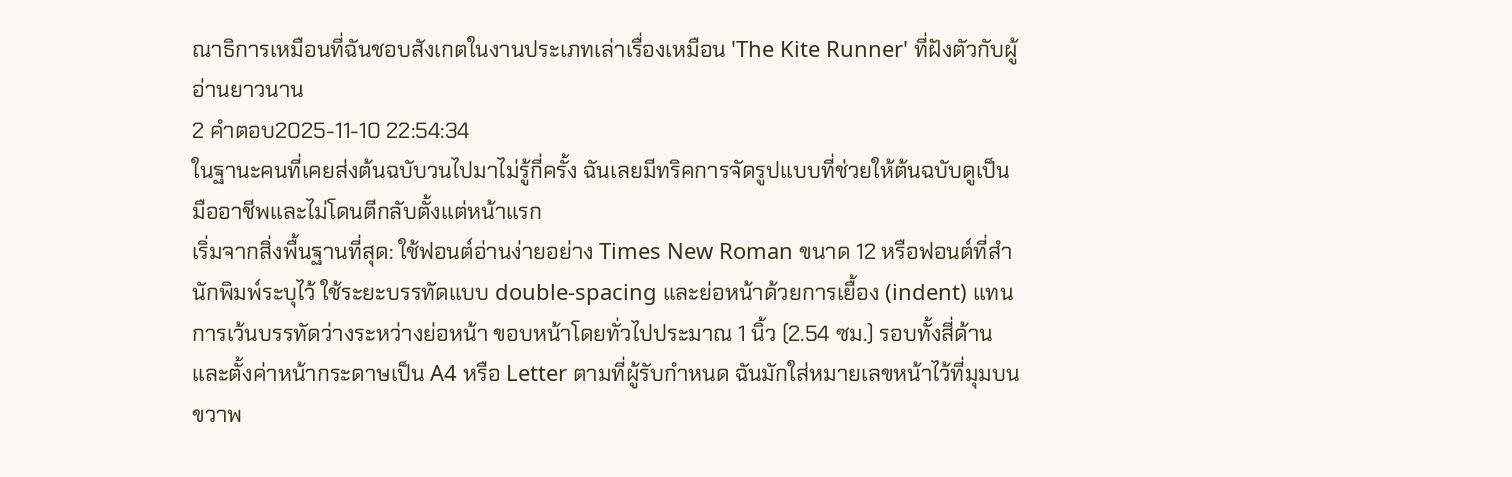ณาธิการเหมือนที่ฉันชอบสังเกตในงานประเภทเล่าเรื่องเหมือน 'The Kite Runner' ที่ฝังตัวกับผู้อ่านยาวนาน
2 คำตอบ2025-11-10 22:54:34
ในฐานะคนที่เคยส่งต้นฉบับวนไปมาไม่รู้กี่ครั้ง ฉันเลยมีทริคการจัดรูปแบบที่ช่วยให้ต้นฉบับดูเป็นมืออาชีพและไม่โดนตีกลับตั้งแต่หน้าแรก
เริ่มจากสิ่งพื้นฐานที่สุด: ใช้ฟอนต์อ่านง่ายอย่าง Times New Roman ขนาด 12 หรือฟอนต์ที่สำนักพิมพ์ระบุไว้ ใช้ระยะบรรทัดแบบ double-spacing และย่อหน้าด้วยการเยื้อง (indent) แทนการเว้นบรรทัดว่างระหว่างย่อหน้า ขอบหน้าโดยทั่วไปประมาณ 1 นิ้ว (2.54 ซม.) รอบทั้งสี่ด้าน และตั้งค่าหน้ากระดาษเป็น A4 หรือ Letter ตามที่ผู้รับกำหนด ฉันมักใส่หมายเลขหน้าไว้ที่มุมบนขวาพ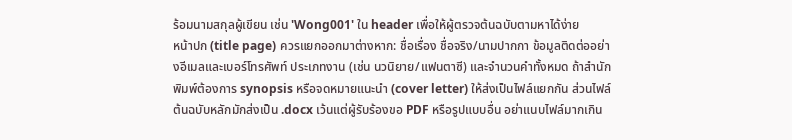ร้อมนามสกุลผู้เขียน เช่น 'Wong001' ใน header เพื่อให้ผู้ตรวจต้นฉบับตามหาได้ง่าย
หน้าปก (title page) ควรแยกออกมาต่างหาก: ชื่อเรื่อง ชื่อจริง/นามปากกา ข้อมูลติดต่ออย่างอีเมลและเบอร์โทรศัพท์ ประเภทงาน (เช่น นวนิยาย/แฟนตาซี) และจำนวนคำทั้งหมด ถ้าสำนักพิมพ์ต้องการ synopsis หรือจดหมายแนะนำ (cover letter) ให้ส่งเป็นไฟล์แยกกัน ส่วนไฟล์ต้นฉบับหลักมักส่งเป็น .docx เว้นแต่ผู้รับร้องขอ PDF หรือรูปแบบอื่น อย่าแนบไฟล์มากเกิน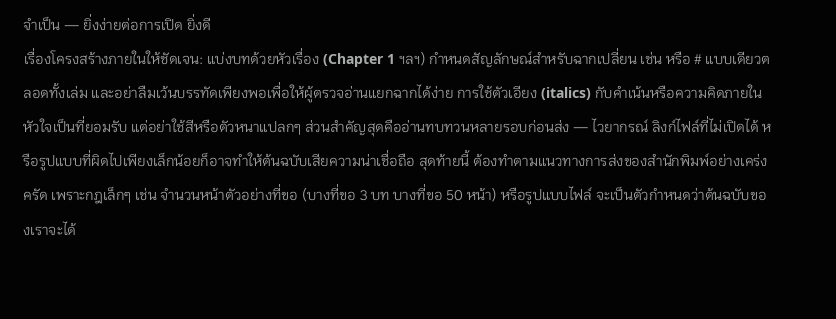จำเป็น — ยิ่งง่ายต่อการเปิด ยิ่งดี
เรื่องโครงสร้างภายในให้ชัดเจน: แบ่งบทด้วยหัวเรื่อง (Chapter 1 ฯลฯ) กำหนดสัญลักษณ์สำหรับฉากเปลี่ยน เช่น หรือ # แบบเดียวตลอดทั้งเล่ม และอย่าลืมเว้นบรรทัดเพียงพอเพื่อให้ผู้ตรวจอ่านแยกฉากได้ง่าย การใช้ตัวเอียง (italics) กับคำเน้นหรือความคิดภายในหัวใจเป็นที่ยอมรับ แต่อย่าใช้สีหรือตัวหนาแปลกๆ ส่วนสำคัญสุดคืออ่านทบทวนหลายรอบก่อนส่ง — ไวยากรณ์ ลิงก์ไฟล์ที่ไม่เปิดได้ หรือรูปแบบที่ผิดไปเพียงเล็กน้อยก็อาจทำให้ต้นฉบับเสียความน่าเชื่อถือ สุดท้ายนี้ ต้องทำตามแนวทางการส่งของสำนักพิมพ์อย่างเคร่งครัด เพราะกฎเล็กๆ เช่น จำนวนหน้าตัวอย่างที่ขอ (บางที่ขอ 3 บท บางที่ขอ 50 หน้า) หรือรูปแบบไฟล์ จะเป็นตัวกำหนดว่าต้นฉบับของเราจะได้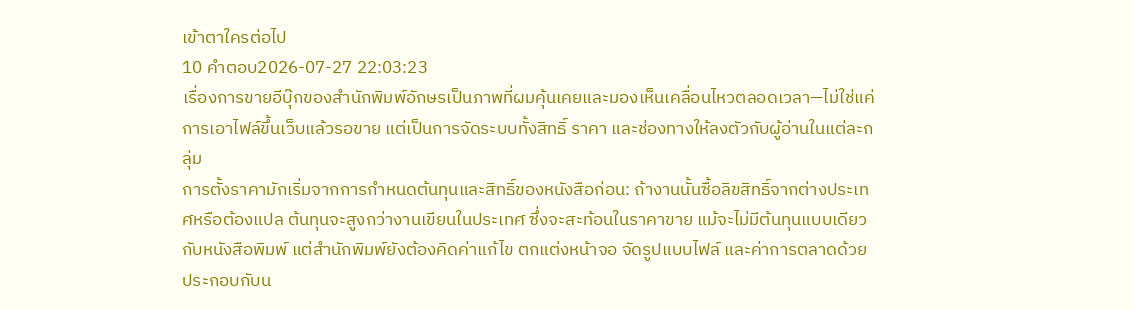เข้าตาใครต่อไป
10 คำตอบ2026-07-27 22:03:23
เรื่องการขายอีบุ๊กของสำนักพิมพ์อักษรเป็นภาพที่ผมคุ้นเคยและมองเห็นเคลื่อนไหวตลอดเวลา—ไม่ใช่แค่การเอาไฟล์ขึ้นเว็บแล้วรอขาย แต่เป็นการจัดระบบทั้งสิทธิ์ ราคา และช่องทางให้ลงตัวกับผู้อ่านในแต่ละกลุ่ม
การตั้งราคามักเริ่มจากการกำหนดต้นทุนและสิทธิ์ของหนังสือก่อน: ถ้างานนั้นซื้อลิขสิทธิ์จากต่างประเทศหรือต้องแปล ต้นทุนจะสูงกว่างานเขียนในประเทศ ซึ่งจะสะท้อนในราคาขาย แม้จะไม่มีต้นทุนแบบเดียวกับหนังสือพิมพ์ แต่สำนักพิมพ์ยังต้องคิดค่าแก้ไข ตกแต่งหน้าจอ จัดรูปแบบไฟล์ และค่าการตลาดด้วย ประกอบกับน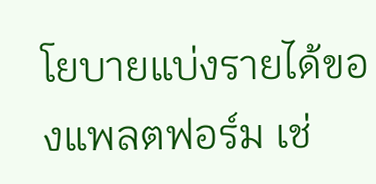โยบายแบ่งรายได้ของแพลตฟอร์ม เช่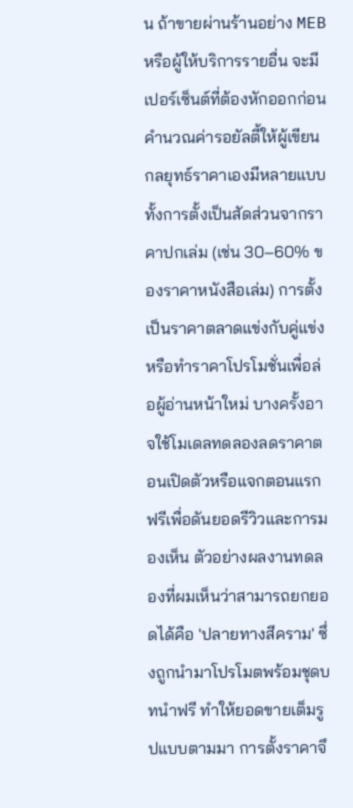น ถ้าขายผ่านร้านอย่าง MEB หรือผู้ให้บริการรายอื่น จะมีเปอร์เซ็นต์ที่ต้องหักออกก่อนคำนวณค่ารอยัลตี้ให้ผู้เขียน
กลยุทธ์ราคาเองมีหลายแบบ ทั้งการตั้งเป็นสัดส่วนจากราคาปกเล่ม (เช่น 30–60% ของราคาหนังสือเล่ม) การตั้งเป็นราคาตลาดแข่งกับคู่แข่ง หรือทำราคาโปรโมชั่นเพื่อล่อผู้อ่านหน้าใหม่ บางครั้งอาจใช้โมเดลทดลองลดราคาตอนเปิดตัวหรือแจกตอนแรกฟรีเพื่อดันยอดรีวิวและการมองเห็น ตัวอย่างผลงานทดลองที่ผมเห็นว่าสามารถยกยอดได้คือ 'ปลายทางสีคราม' ซึ่งถูกนำมาโปรโมตพร้อมชุดบทนำฟรี ทำให้ยอดขายเต็มรูปแบบตามมา การตั้งราคาจึ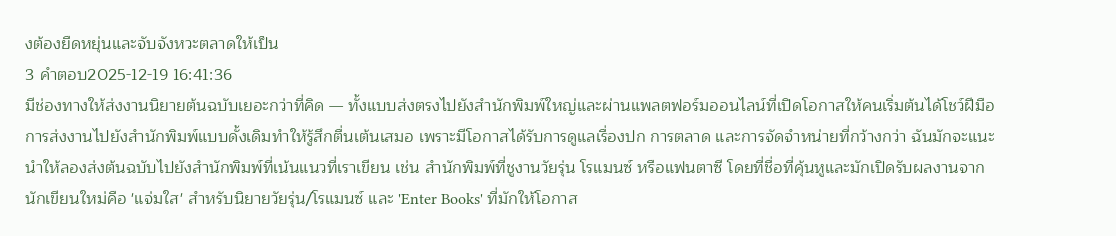งต้องยืดหยุ่นและจับจังหวะตลาดให้เป็น
3 คำตอบ2025-12-19 16:41:36
มีช่องทางให้ส่งงานนิยายต้นฉบับเยอะกว่าที่คิด — ทั้งแบบส่งตรงไปยังสำนักพิมพ์ใหญ่และผ่านแพลตฟอร์มออนไลน์ที่เปิดโอกาสให้คนเริ่มต้นได้โชว์ฝีมือ
การส่งงานไปยังสำนักพิมพ์แบบดั้งเดิมทำให้รู้สึกตื่นเต้นเสมอ เพราะมีโอกาสได้รับการดูแลเรื่องปก การตลาด และการจัดจำหน่ายที่กว้างกว่า ฉันมักจะแนะนำให้ลองส่งต้นฉบับไปยังสำนักพิมพ์ที่เน้นแนวที่เราเขียน เช่น สำนักพิมพ์ที่ชูงานวัยรุ่น โรแมนซ์ หรือแฟนตาซี โดยที่ชื่อที่คุ้นหูและมักเปิดรับผลงานจากนักเขียนใหม่คือ 'แจ่มใส' สำหรับนิยายวัยรุ่น/โรแมนซ์ และ 'Enter Books' ที่มักให้โอกาส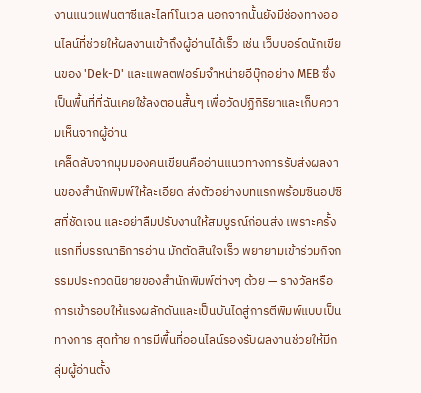งานแนวแฟนตาซีและไลท์โนเวล นอกจากนั้นยังมีช่องทางออนไลน์ที่ช่วยให้ผลงานเข้าถึงผู้อ่านได้เร็ว เช่น เว็บบอร์ดนักเขียนของ 'Dek-D' และแพลตฟอร์มจำหน่ายอีบุ๊กอย่าง MEB ซึ่งเป็นพื้นที่ที่ฉันเคยใช้ลงตอนสั้นๆ เพื่อวัดปฏิกิริยาและเก็บความเห็นจากผู้อ่าน
เคล็ดลับจากมุมมองคนเขียนคืออ่านแนวทางการรับส่งผลงานของสำนักพิมพ์ให้ละเอียด ส่งตัวอย่างบทแรกพร้อมซินอปซิสที่ชัดเจน และอย่าลืมปรับงานให้สมบูรณ์ก่อนส่ง เพราะครั้งแรกที่บรรณาธิการอ่าน มักตัดสินใจเร็ว พยายามเข้าร่วมกิจกรรมประกวดนิยายของสำนักพิมพ์ต่างๆ ด้วย — รางวัลหรือการเข้ารอบให้แรงผลักดันและเป็นบันไดสู่การตีพิมพ์แบบเป็นทางการ สุดท้าย การมีพื้นที่ออนไลน์รองรับผลงานช่วยให้มีกลุ่มผู้อ่านตั้ง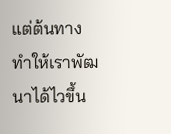แต่ต้นทาง ทำให้เราพัฒนาได้ไวขึ้น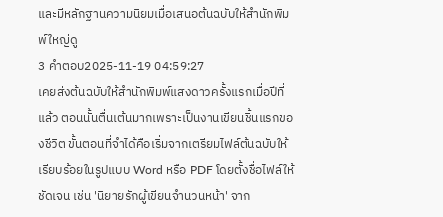และมีหลักฐานความนิยมเมื่อเสนอต้นฉบับให้สำนักพิมพ์ใหญ่ดู
3 คำตอบ2025-11-19 04:59:27
เคยส่งต้นฉบับให้สำนักพิมพ์แสงดาวครั้งแรกเมื่อปีที่แล้ว ตอนนั้นตื่นเต้นมากเพราะเป็นงานเขียนชิ้นแรกของชีวิต ขั้นตอนที่จำได้คือเริ่มจากเตรียมไฟล์ต้นฉบับให้เรียบร้อยในรูปแบบ Word หรือ PDF โดยตั้งชื่อไฟล์ให้ชัดเจน เช่น 'นิยายรักผู้เขียนจำนวนหน้า' จาก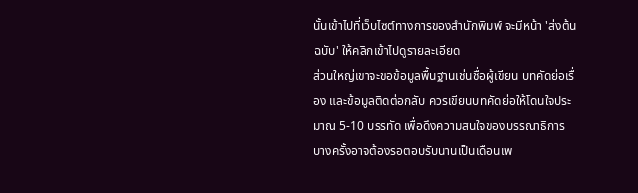นั้นเข้าไปที่เว็บไซต์ทางการของสำนักพิมพ์ จะมีหน้า 'ส่งต้นฉบับ' ให้คลิกเข้าไปดูรายละเอียด
ส่วนใหญ่เขาจะขอข้อมูลพื้นฐานเช่นชื่อผู้เขียน บทคัดย่อเรื่อง และข้อมูลติดต่อกลับ ควรเขียนบทคัดย่อให้โดนใจประมาณ 5-10 บรรทัด เพื่อดึงความสนใจของบรรณาธิการ บางครั้งอาจต้องรอตอบรับนานเป็นเดือนเพ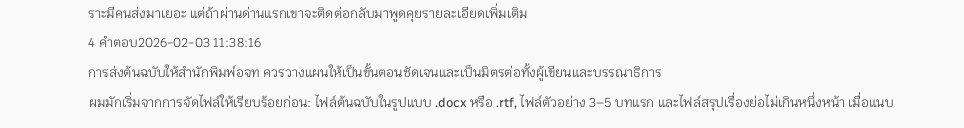ราะมีคนส่งมาเยอะ แต่ถ้าผ่านด่านแรกเขาจะติดต่อกลับมาพูดคุยรายละเอียดเพิ่มเติม
4 คำตอบ2026-02-03 11:38:16
การส่งต้นฉบับให้สำนักพิมพ์อจท ควรวางแผนให้เป็นขั้นตอนชัดเจนและเป็นมิตรต่อทั้งผู้เขียนและบรรณาธิการ
ผมมักเริ่มจากการจัดไฟล์ให้เรียบร้อยก่อน: ไฟล์ต้นฉบับในรูปแบบ .docx หรือ .rtf, ไฟล์ตัวอย่าง 3–5 บทแรก และไฟล์สรุปเรื่องย่อไม่เกินหนึ่งหน้า เมื่อแนบ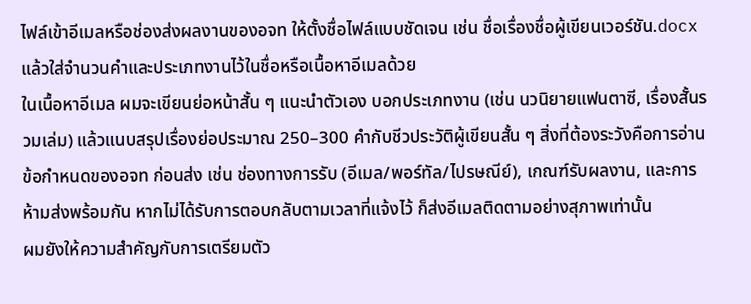ไฟล์เข้าอีเมลหรือช่องส่งผลงานของอจท ให้ตั้งชื่อไฟล์แบบชัดเจน เช่น ชื่อเรื่องชื่อผู้เขียนเวอร์ชัน.docx แล้วใส่จำนวนคำและประเภทงานไว้ในชื่อหรือเนื้อหาอีเมลด้วย
ในเนื้อหาอีเมล ผมจะเขียนย่อหน้าสั้น ๆ แนะนำตัวเอง บอกประเภทงาน (เช่น นวนิยายแฟนตาซี, เรื่องสั้นรวมเล่ม) แล้วแนบสรุปเรื่องย่อประมาณ 250–300 คำกับชีวประวัติผู้เขียนสั้น ๆ สิ่งที่ต้องระวังคือการอ่านข้อกำหนดของอจท ก่อนส่ง เช่น ช่องทางการรับ (อีเมล/พอร์ทัล/ไปรษณีย์), เกณฑ์รับผลงาน, และการห้ามส่งพร้อมกัน หากไม่ได้รับการตอบกลับตามเวลาที่แจ้งไว้ ก็ส่งอีเมลติดตามอย่างสุภาพเท่านั้น
ผมยังให้ความสำคัญกับการเตรียมตัว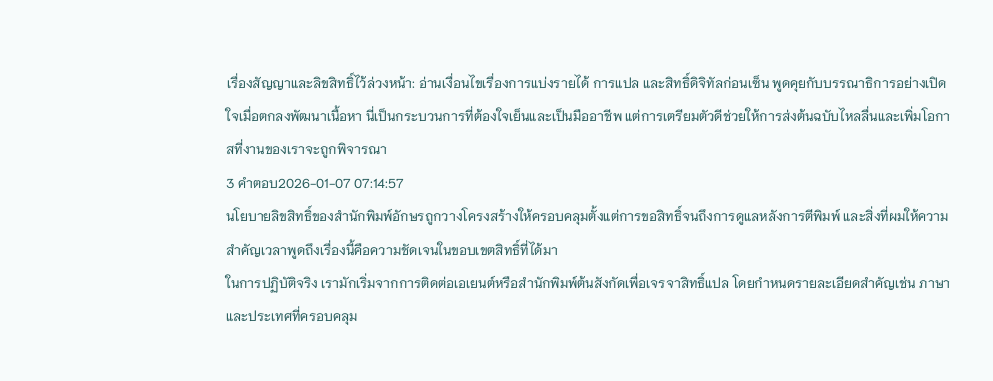เรื่องสัญญาและลิขสิทธิ์ไว้ล่วงหน้า: อ่านเงื่อนไขเรื่องการแบ่งรายได้ การแปล และสิทธิ์ดิจิทัลก่อนเซ็น พูดคุยกับบรรณาธิการอย่างเปิดใจเมื่อตกลงพัฒนาเนื้อหา นี่เป็นกระบวนการที่ต้องใจเย็นและเป็นมืออาชีพ แต่การเตรียมตัวดีช่วยให้การส่งต้นฉบับไหลลื่นและเพิ่มโอกาสที่งานของเราจะถูกพิจารณา
3 คำตอบ2026-01-07 07:14:57
นโยบายลิขสิทธิ์ของสำนักพิมพ์อักษรถูกวางโครงสร้างให้ครอบคลุมตั้งแต่การขอสิทธิ์จนถึงการดูแลหลังการตีพิมพ์ และสิ่งที่ผมให้ความสำคัญเวลาพูดถึงเรื่องนี้คือความชัดเจนในขอบเขตสิทธิ์ที่ได้มา
ในการปฏิบัติจริง เรามักเริ่มจากการติดต่อเอเยนต์หรือสำนักพิมพ์ต้นสังกัดเพื่อเจรจาสิทธิ์แปล โดยกำหนดรายละเอียดสำคัญเช่น ภาษาและประเทศที่ครอบคลุม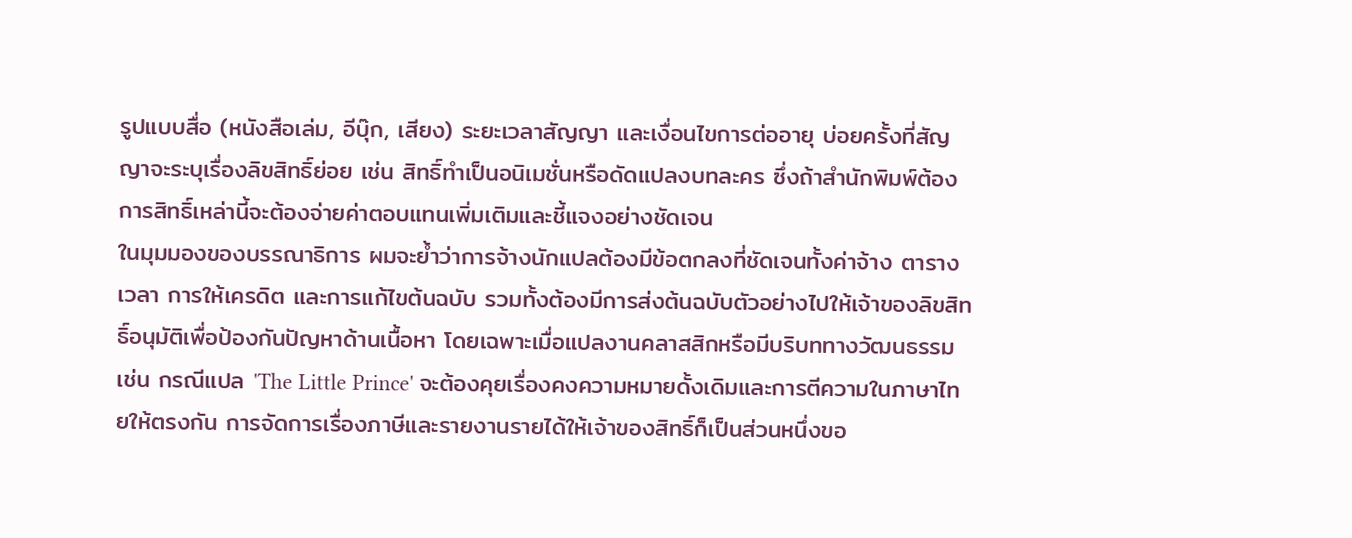รูปแบบสื่อ (หนังสือเล่ม, อีบุ๊ก, เสียง) ระยะเวลาสัญญา และเงื่อนไขการต่ออายุ บ่อยครั้งที่สัญญาจะระบุเรื่องลิขสิทธิ์ย่อย เช่น สิทธิ์ทำเป็นอนิเมชั่นหรือดัดแปลงบทละคร ซึ่งถ้าสำนักพิมพ์ต้องการสิทธิ์เหล่านี้จะต้องจ่ายค่าตอบแทนเพิ่มเติมและชี้แจงอย่างชัดเจน
ในมุมมองของบรรณาธิการ ผมจะย้ำว่าการจ้างนักแปลต้องมีข้อตกลงที่ชัดเจนทั้งค่าจ้าง ตารางเวลา การให้เครดิต และการแก้ไขต้นฉบับ รวมทั้งต้องมีการส่งต้นฉบับตัวอย่างไปให้เจ้าของลิขสิทธิ์อนุมัติเพื่อป้องกันปัญหาด้านเนื้อหา โดยเฉพาะเมื่อแปลงานคลาสสิกหรือมีบริบททางวัฒนธรรม เช่น กรณีแปล 'The Little Prince' จะต้องคุยเรื่องคงความหมายดั้งเดิมและการตีความในภาษาไทยให้ตรงกัน การจัดการเรื่องภาษีและรายงานรายได้ให้เจ้าของสิทธิ์ก็เป็นส่วนหนึ่งขอ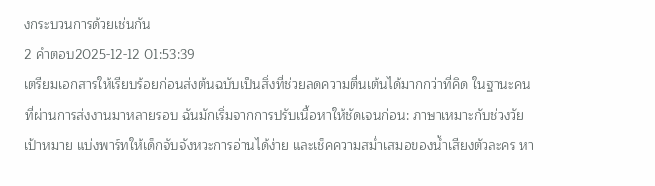งกระบวนการด้วยเช่นกัน
2 คำตอบ2025-12-12 01:53:39
เตรียมเอกสารให้เรียบร้อยก่อนส่งต้นฉบับเป็นสิ่งที่ช่วยลดความตื่นเต้นได้มากกว่าที่คิด ในฐานะคนที่ผ่านการส่งงานมาหลายรอบ ฉันมักเริ่มจากการปรับเนื้อหาให้ชัดเจนก่อน: ภาษาเหมาะกับช่วงวัยเป้าหมาย แบ่งพาร์ทให้เด็กจับจังหวะการอ่านได้ง่าย และเช็คความสม่ำเสมอของน้ำเสียงตัวละคร หา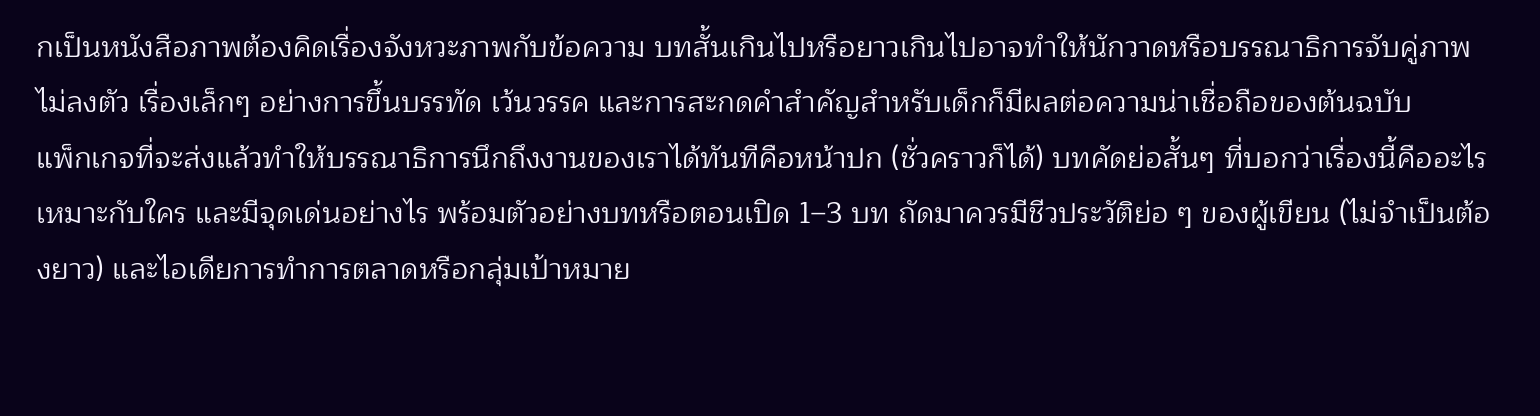กเป็นหนังสือภาพต้องคิดเรื่องจังหวะภาพกับข้อความ บทสั้นเกินไปหรือยาวเกินไปอาจทำให้นักวาดหรือบรรณาธิการจับคู่ภาพไม่ลงตัว เรื่องเล็กๆ อย่างการขึ้นบรรทัด เว้นวรรค และการสะกดคำสำคัญสำหรับเด็กก็มีผลต่อความน่าเชื่อถือของต้นฉบับ
แพ็กเกจที่จะส่งแล้วทำให้บรรณาธิการนึกถึงงานของเราได้ทันทีคือหน้าปก (ชั่วคราวก็ได้) บทคัดย่อสั้นๆ ที่บอกว่าเรื่องนี้คืออะไร เหมาะกับใคร และมีจุดเด่นอย่างไร พร้อมตัวอย่างบทหรือตอนเปิด 1–3 บท ถัดมาควรมีชีวประวัติย่อ ๆ ของผู้เขียน (ไม่จำเป็นต้องยาว) และไอเดียการทำการตลาดหรือกลุ่มเป้าหมาย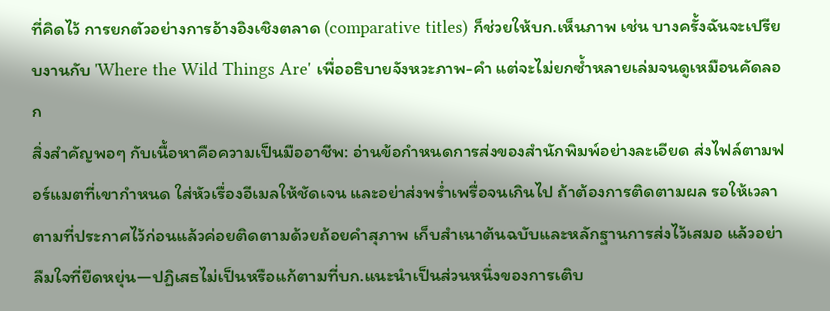ที่คิดไว้ การยกตัวอย่างการอ้างอิงเชิงตลาด (comparative titles) ก็ช่วยให้บก.เห็นภาพ เช่น บางครั้งฉันจะเปรียบงานกับ 'Where the Wild Things Are' เพื่ออธิบายจังหวะภาพ-คำ แต่จะไม่ยกซ้ำหลายเล่มจนดูเหมือนคัดลอก
สิ่งสำคัญพอๆ กับเนื้อหาคือความเป็นมืออาชีพ: อ่านข้อกำหนดการส่งของสำนักพิมพ์อย่างละเอียด ส่งไฟล์ตามฟอร์แมตที่เขากำหนด ใส่หัวเรื่องอีเมลให้ชัดเจน และอย่าส่งพร่ำเพรื่อจนเกินไป ถ้าต้องการติดตามผล รอให้เวลาตามที่ประกาศไว้ก่อนแล้วค่อยติดตามด้วยถ้อยคำสุภาพ เก็บสำเนาต้นฉบับและหลักฐานการส่งไว้เสมอ แล้วอย่าลืมใจที่ยืดหยุ่น—ปฏิเสธไม่เป็นหรือแก้ตามที่บก.แนะนำเป็นส่วนหนึ่งของการเติบ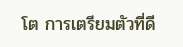โต การเตรียมตัวที่ดี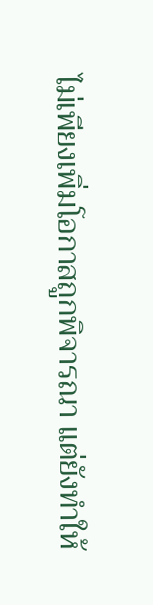ไม่เพียงเพิ่มโอกาสถูกพิจารณา แต่ยังทำให้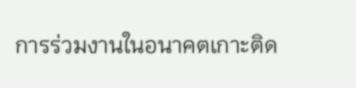การร่วมงานในอนาคตเกาะติด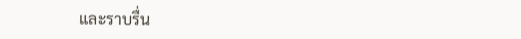และราบรื่น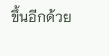ขึ้นอีกด้วย